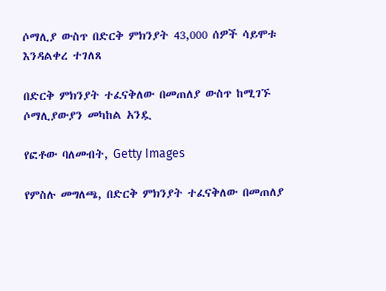ሶማሊያ ውስጥ በድርቅ ምክንያት 43,000 ሰዎች ሳይሞቱ እንዳልቀረ ተገለጸ

በድርቅ ምክንያት ተፈናቅለው በመጠለያ ውስጥ ከሚገኙ ሶማሊያውያን መካከል አንዷ

የፎቶው ባለመብት, Getty Images

የምስሉ መግለጫ, በድርቅ ምክንያት ተፈናቅለው በመጠለያ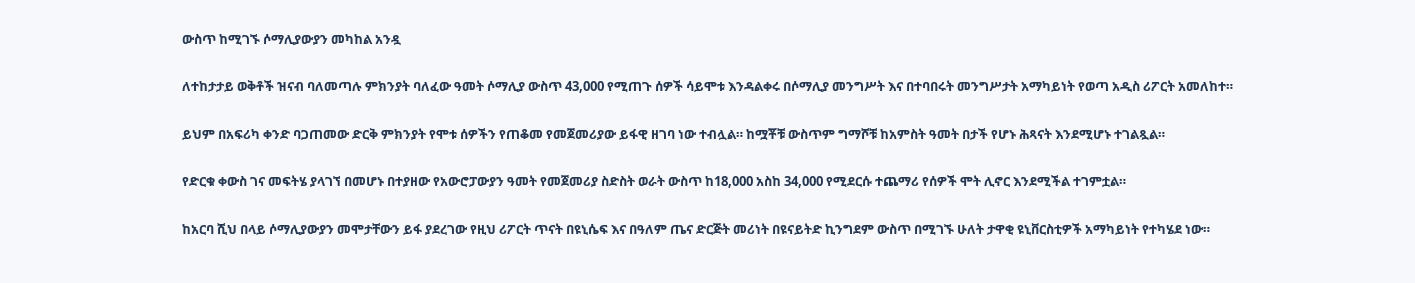ውስጥ ከሚገኙ ሶማሊያውያን መካከል አንዷ

ለተከታታይ ወቅቶች ዝናብ ባለመጣሉ ምክንያት ባለፈው ዓመት ሶማሊያ ውስጥ 43,000 የሚጠጉ ሰዎች ሳይሞቱ እንዳልቀሩ በሶማሊያ መንግሥት እና በተባበሩት መንግሥታት አማካይነት የወጣ አዲስ ሪፖርት አመለከተ።

ይህም በአፍሪካ ቀንድ ባጋጠመው ድርቅ ምክንያት የሞቱ ሰዎችን የጠቆመ የመጀመሪያው ይፋዊ ዘገባ ነው ተብሏል። ከሟቾቹ ውስጥም ግማሾቹ ከአምስት ዓመት በታች የሆኑ ሕጻናት እንደሚሆኑ ተገልጿል።

የድርቁ ቀውስ ገና መፍትሄ ያላገኘ በመሆኑ በተያዘው የአውሮፓውያን ዓመት የመጀመሪያ ስድስት ወራት ውስጥ ከ18,000 አስከ 34,000 የሚደርሱ ተጨማሪ የሰዎች ሞት ሊኖር እንደሚችል ተገምቷል።

ከአርባ ሺህ በላይ ሶማሊያውያን መሞታቸውን ይፋ ያደረገው የዚህ ሪፖርት ጥናት በዩኒሴፍ እና በዓለም ጤና ድርጅት መሪነት በዩናይትድ ኪንግደም ውስጥ በሚገኙ ሁለት ታዋቂ ዩኒቨርስቲዎች አማካይነት የተካሄደ ነው።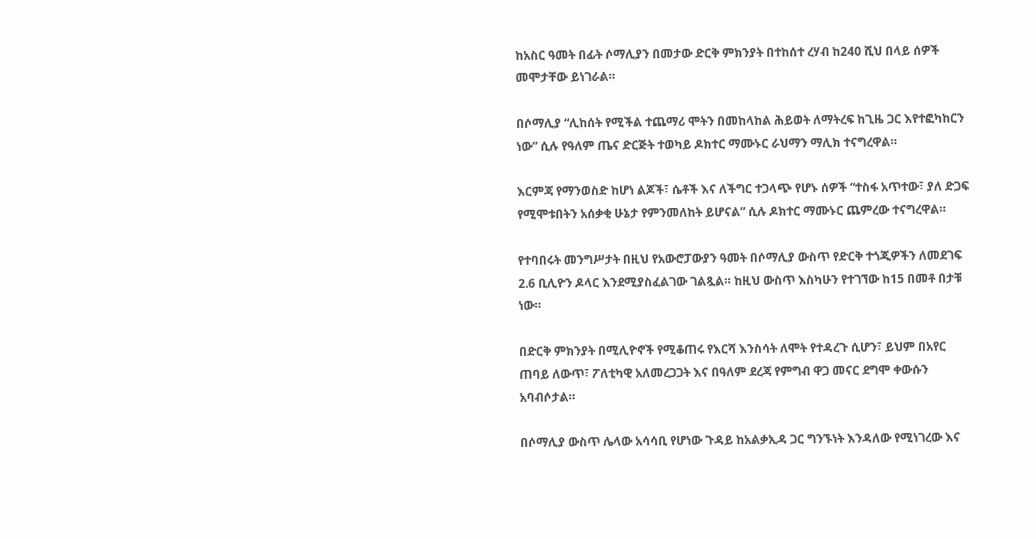ከአስር ዓመት በፊት ሶማሊያን በመታው ድርቅ ምክንያት በተከሰተ ረሃብ ከ240 ሺህ በላይ ሰዎች መሞታቸው ይነገራል።

በሶማሊያ “ሊከሰት የሚችል ተጨማሪ ሞትን በመከላከል ሕይወት ለማትረፍ ከጊዜ ጋር እየተፎካከርን ነው” ሲሉ የዓለም ጤና ድርጅት ተወካይ ዶክተር ማሙኑር ራህማን ማሊክ ተናግረዋል።

እርምጃ የማንወስድ ከሆነ ልጆች፣ ሴቶች እና ለችግር ተጋላጭ የሆኑ ሰዎች “ተስፋ አጥተው፣ ያለ ድጋፍ የሚሞቱበትን አሰቃቂ ሁኔታ የምንመለከት ይሆናል” ሲሉ ዶክተር ማሙኑር ጨምረው ተናግረዋል።

የተባበሩት መንግሥታት በዚህ የአውሮፓውያን ዓመት በሶማሊያ ውስጥ የድርቅ ተጎጂዎችን ለመደገፍ 2.6 ቢሊዮን ዶላር እንደሚያስፈልገው ገልጿል። ከዚህ ውስጥ እስካሁን የተገኘው ከ15 በመቶ በታቹ ነው።

በድርቅ ምክንያት በሚሊዮኖች የሚቆጠሩ የእርሻ እንስሳት ለሞት የተዳረጉ ሲሆን፣ ይህም በአየር ጠባይ ለውጥ፣ ፖለቲካዊ አለመረጋጋት እና በዓለም ደረጃ የምግብ ዋጋ መናር ደግሞ ቀውሱን አባብሶታል።

በሶማሊያ ውስጥ ሌላው አሳሳቢ የሆነው ጉዳይ ከአልቃኢዳ ጋር ግንኙነት እንዳለው የሚነገረው እና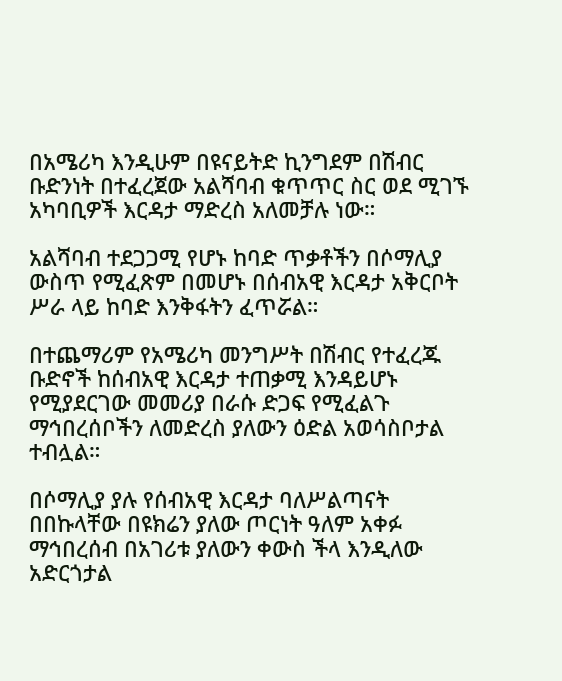በአሜሪካ እንዲሁም በዩናይትድ ኪንግደም በሽብር ቡድንነት በተፈረጀው አልሻባብ ቁጥጥር ስር ወደ ሚገኙ አካባቢዎች እርዳታ ማድረስ አለመቻሉ ነው።

አልሻባብ ተደጋጋሚ የሆኑ ከባድ ጥቃቶችን በሶማሊያ ውስጥ የሚፈጽም በመሆኑ በሰብአዊ እርዳታ አቅርቦት ሥራ ላይ ከባድ እንቅፋትን ፈጥሯል።

በተጨማሪም የአሜሪካ መንግሥት በሽብር የተፈረጁ ቡድኖች ከሰብአዊ እርዳታ ተጠቃሚ እንዳይሆኑ የሚያደርገው መመሪያ በራሱ ድጋፍ የሚፈልጉ ማኅበረሰቦችን ለመድረስ ያለውን ዕድል አወሳስቦታል ተብሏል።

በሶማሊያ ያሉ የሰብአዊ እርዳታ ባለሥልጣናት በበኩላቸው በዩክሬን ያለው ጦርነት ዓለም አቀፉ ማኅበረሰብ በአገሪቱ ያለውን ቀውስ ችላ እንዲለው አድርጎታል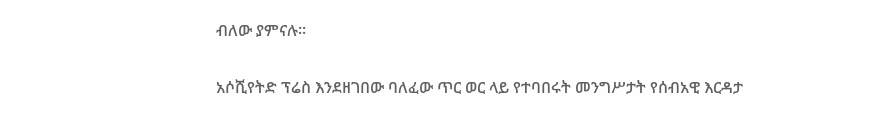ብለው ያምናሉ።

አሶሺየትድ ፕሬስ እንደዘገበው ባለፈው ጥር ወር ላይ የተባበሩት መንግሥታት የሰብአዊ እርዳታ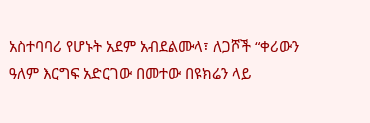አስተባባሪ የሆኑት አደም አብደልሙላ፣ ለጋሾች “ቀሪውን ዓለም እርግፍ አድርገው በመተው በዩክሬን ላይ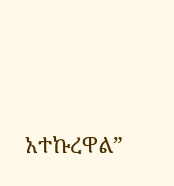አተኩረዋል”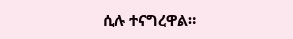ሲሉ ተናግረዋል።